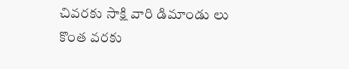చివరకు సాక్షి వారి డిమాండు లు కొంత వరకు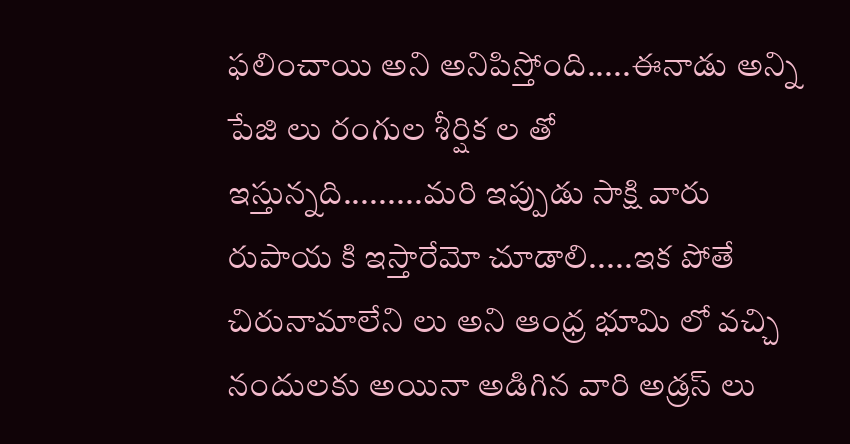ఫలించాయి అని అనిపిస్తోంది.....ఈనాడు అన్ని పేజి లు రంగుల శీర్షిక ల తో ఇస్తున్నది.........మరి ఇప్పుడు సాక్షి వారు రుపాయ కి ఇస్తారేమో చూడాలి.....ఇక పోతే చిరునామాలేని లు అని ఆంధ్ర భూమి లో వచ్చి నందులకు అయినా అడిగిన వారి అడ్రస్ లు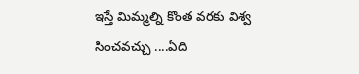ఇస్తే మిమ్మల్ని కొంత వరకు విశ్వ సించవచ్చు ....ఏది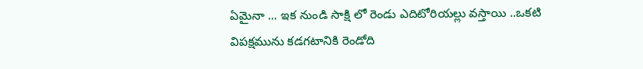ఏమైనా ... ఇక నుండి సాక్షి లో రెండు ఎదిటోరియల్లు వస్తాయి ..ఒకటి విపక్షమును కడగటానికి రెండోది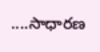....సాధారణ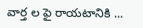వార్త ల ఫై రాయటానికి ...